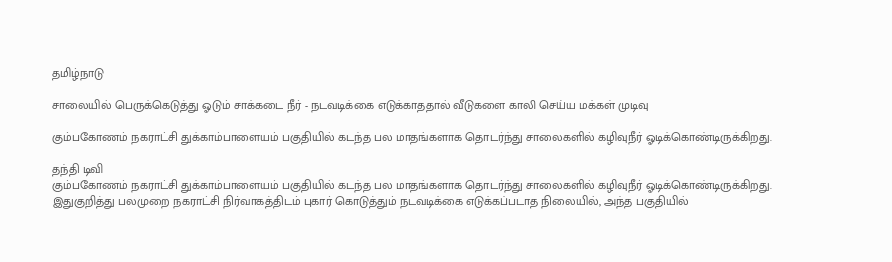தமிழ்நாடு

சாலையில் பெருக்கெடுத்து ஓடும் சாக்கடை நீர் - நடவடிக்கை எடுக்காததால் வீடுகளை காலி செய்ய மக்கள் முடிவு

கும்பகோணம் நகராட்சி துக்காம்பாளையம் பகுதியில் கடந்த பல மாதங்களாக தொடர்ந்து சாலைகளில் கழிவுநீர் ஓடிக்கொண்டிருக்கிறது.

தந்தி டிவி
கும்பகோணம் நகராட்சி துக்காம்பாளையம் பகுதியில் கடந்த பல மாதங்களாக தொடர்ந்து சாலைகளில் கழிவுநீர் ஓடிக்கொண்டிருக்கிறது. இதுகுறித்து பலமுறை நகராட்சி நிர்வாகத்திடம் புகார் கொடுத்தும் நடவடிக்கை எடுக்கப்படாத நிலையில், அந்த பகுதியில்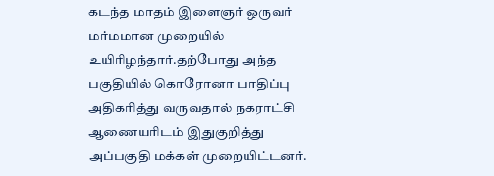கடந்த மாதம் இளைஞர் ஒருவர் மர்மமான முறையில் உயிரிழந்தார்.தற்போது அந்த பகுதியில் கொரோனா பாதிப்பு அதிகரித்து வருவதால் நகராட்சி ஆணையரிடம் இதுகுறித்து அப்பகுதி மக்கள் முறையிட்டனர்.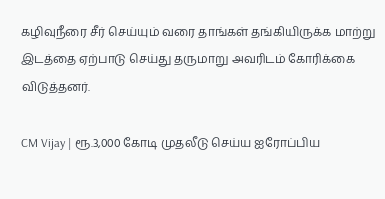கழிவுநீரை சீர் செய்யும் வரை தாங்கள் தங்கியிருக்க மாற்று இடத்தை ஏற்பாடு செய்து தருமாறு அவரிடம் கோரிக்கை விடுத்தனர்.

CM Vijay | ரூ.3,000 கோடி முதலீடு செய்ய ஐரோப்பிய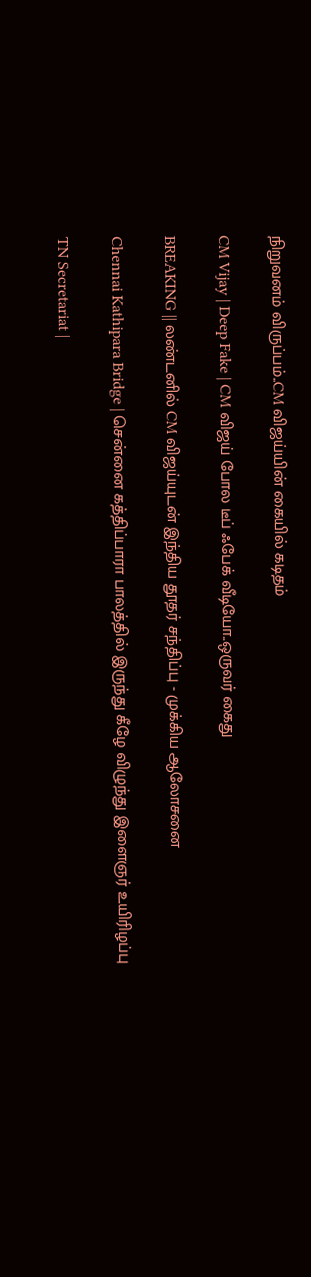நிறுவனம் விருப்பம்..CM விஜய்யின் கையில் கடிதம்

CM Vijay | Deep Fake | CM விஜய் போல டீப் ஃபேக் வீடியோ..ஒருவர் கைது

BREAKING || லண்டனில் CM விஜய்யுடன் இந்திய தூதர் சந்திப்பு - முக்கிய ஆலோசனை

Chennai Kathipara Bridge | சென்னை கத்திப்பாரா பாலத்தில் இருந்து கீழே விழுந்து இளைஞர் உயிரிழப்பு

TN Secretariat |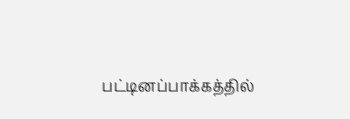பட்டினப்பாக்கத்தில்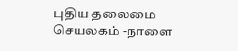புதிய தலைமை செயலகம் -நாளை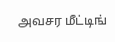அவசர மீட்டிங்